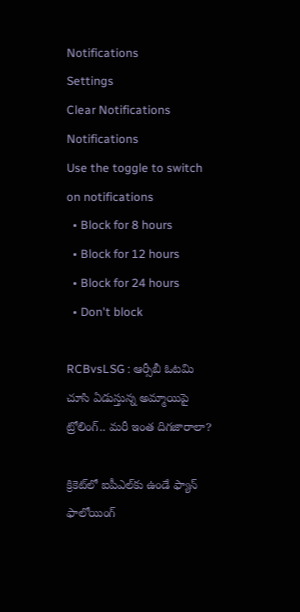Notifications
Settings
Clear Notifications
Notifications
Use the toggle to switch on notifications
  • Block for 8 hours
  • Block for 12 hours
  • Block for 24 hours
  • Don't block

RCBvsLSG : ఆర్సీబీ ఓటమి చూసి ఏడుస్తున్న అమ్మాయిపై ట్రోలింగ్.. మరీ ఇంత దిగజారాలా?

క్రికెట్‌లో ఐపీఎల్‌కు ఉండే ఫ్యాన్ ఫాలోయింగ్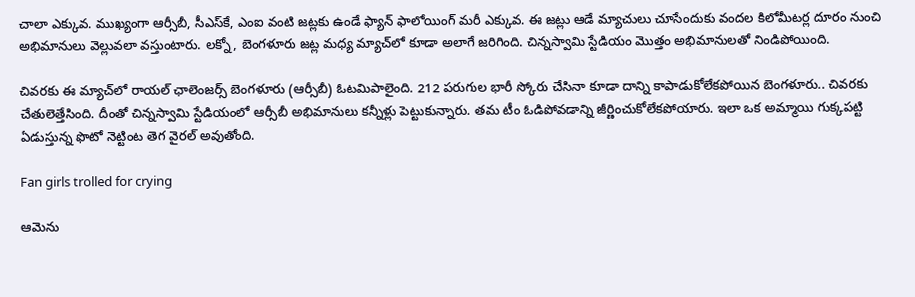చాలా ఎక్కువ. ముఖ్యంగా ఆర్సీబీ, సీఎస్‌కే, ఎంఐ వంటి జట్లకు ఉండే ఫ్యాన్ ఫాలోయింగ్ మరీ ఎక్కువ. ఈ జట్లు ఆడే మ్యాచులు చూసేందుకు వందల కిలోమీటర్ల దూరం నుంచి అభిమానులు వెల్లువలా వస్తుంటారు. లక్నో, బెంగళూరు జట్ల మధ్య మ్యాచ్‌లో కూడా అలాగే జరిగింది. చిన్నస్వామి స్టేడియం మొత్తం అభిమానులతో నిండిపోయింది.

చివరకు ఈ మ్యాచ్‌లో రాయల్ ఛాలెంజర్స్ బెంగళూరు (ఆర్సీబీ) ఓటమిపాలైంది. 212 పరుగుల భారీ స్కోరు చేసినా కూడా దాన్ని కాపాడుకోలేకపోయిన బెంగళూరు.. చివరకు చేతులెత్తేసింది. దీంతో చిన్నస్వామి స్టేడియంలో ఆర్సీబీ అభిమానులు కన్నీళ్లు పెట్టుకున్నారు. తమ టీం ఓడిపోవడాన్ని జీర్ణించుకోలేకపోయారు. ఇలా ఒక అమ్మాయి గుక్కపట్టి ఏడుస్తున్న ఫొటో నెట్టింట తెగ వైరల్ అవుతోంది.

Fan girls trolled for crying

ఆమెను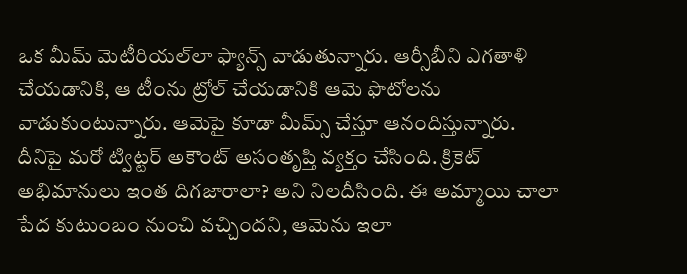ఒక మీమ్ మెటీరియల్‌లా ఫ్యాన్స్ వాడుతున్నారు. ఆర్సీబీని ఎగతాళి చేయడానికి, ఆ టీంను ట్రోల్ చేయడానికి ఆమె ఫొటోలను వాడుకుంటున్నారు. ఆమెపై కూడా మీమ్స్ చేస్తూ ఆనందిస్తున్నారు. దీనిపై మరో ట్విట్టర్ అకౌంట్ అసంతృప్తి వ్యక్తం చేసింది. క్రికెట్ అభిమానులు ఇంత దిగజారాలా? అని నిలదీసింది. ఈ అమ్మాయి చాలా పేద కుటుంబం నుంచి వచ్చిందని, ఆమెను ఇలా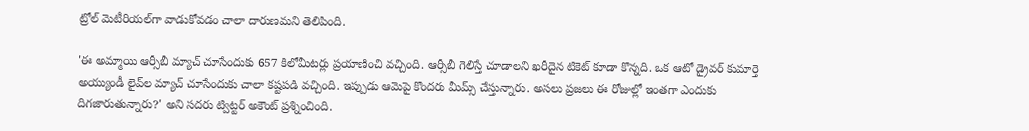ట్రోల్ మెటీరియల్‌గా వాడుకోవడం చాలా దారుణమని తెలిపింది.

'ఈ అమ్మాయి ఆర్సీబీ మ్యాచ్ చూసేందుకు 657 కిలోమీటర్లు ప్రయాణించి వచ్చింది. ఆర్సీబీ గెలిస్తే చూడాలని ఖరీదైన టికెట్ కూడా కొన్నది. ఒక ఆటో డ్రైవర్ కుమార్తె అయ్యుండీ లైవ్‌ల మ్యాచ్ చూసేందుకు చాలా కష్టపడి వచ్చింది. ఇప్పుడు ఆమెపై కొందరు మీమ్స్ చేస్తున్నారు. అసలు ప్రజలు ఈ రోజుల్లో ఇంతగా ఎందుకు దిగజారుతున్నారు?' అని సదరు ట్విట్టర్ అకౌంట్ ప్రశ్నించింది.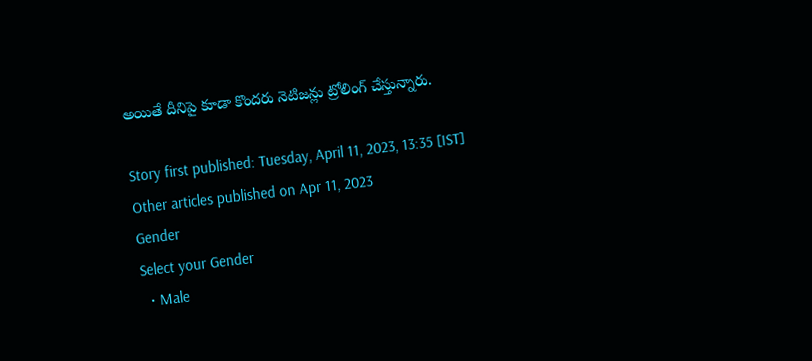అయితే దీనిపై కూడా కొందరు నెటిజన్లు ట్రోలింగ్ చేస్తున్నారు.

Story first published: Tuesday, April 11, 2023, 13:35 [IST]
Other articles published on Apr 11, 2023
Gender
Select your Gender
  • Male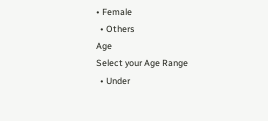• Female
  • Others
Age
Select your Age Range
  • Under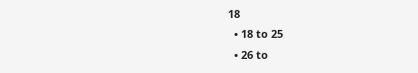18
  • 18 to 25
  • 26 to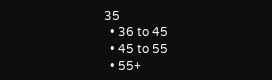35
  • 36 to 45
  • 45 to 55
  • 55+